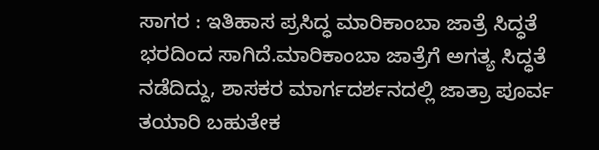ಸಾಗರ : ಇತಿಹಾಸ ಪ್ರಸಿದ್ಧ ಮಾರಿಕಾಂಬಾ ಜಾತ್ರೆ ಸಿದ್ಧತೆ ಭರದಿಂದ ಸಾಗಿದೆ.ಮಾರಿಕಾಂಬಾ ಜಾತ್ರೆಗೆ ಅಗತ್ಯ ಸಿದ್ಧತೆ ನಡೆದಿದ್ದು, ಶಾಸಕರ ಮಾರ್ಗದರ್ಶನದಲ್ಲಿ ಜಾತ್ರಾ ಪೂರ್ವ ತಯಾರಿ ಬಹುತೇಕ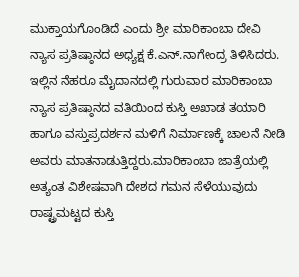ಮುಕ್ತಾಯಗೊಂಡಿದೆ ಎಂದು ಶ್ರೀ ಮಾರಿಕಾಂಬಾ ದೇವಿ ನ್ಯಾಸ ಪ್ರತಿಷ್ಠಾನದ ಅಧ್ಯಕ್ಷ ಕೆ.ಎನ್.ನಾಗೇಂದ್ರ ತಿಳಿಸಿದರು.
ಇಲ್ಲಿನ ನೆಹರೂ ಮೈದಾನದಲ್ಲಿ ಗುರುವಾರ ಮಾರಿಕಾಂಬಾ ನ್ಯಾಸ ಪ್ರತಿಷ್ಠಾನದ ವತಿಯಿಂದ ಕುಸ್ತಿ ಅಖಾಡ ತಯಾರಿ ಹಾಗೂ ವಸ್ತುಪ್ರದರ್ಶನ ಮಳಿಗೆ ನಿರ್ಮಾಣಕ್ಕೆ ಚಾಲನೆ ನೀಡಿ ಅವರು ಮಾತನಾಡುತ್ತಿದ್ದರು.ಮಾರಿಕಾಂಬಾ ಜಾತ್ರೆಯಲ್ಲಿ ಅತ್ಯಂತ ವಿಶೇಷವಾಗಿ ದೇಶದ ಗಮನ ಸೆಳೆಯುವುದು ರಾಷ್ಟ್ರಮಟ್ಟದ ಕುಸ್ತಿ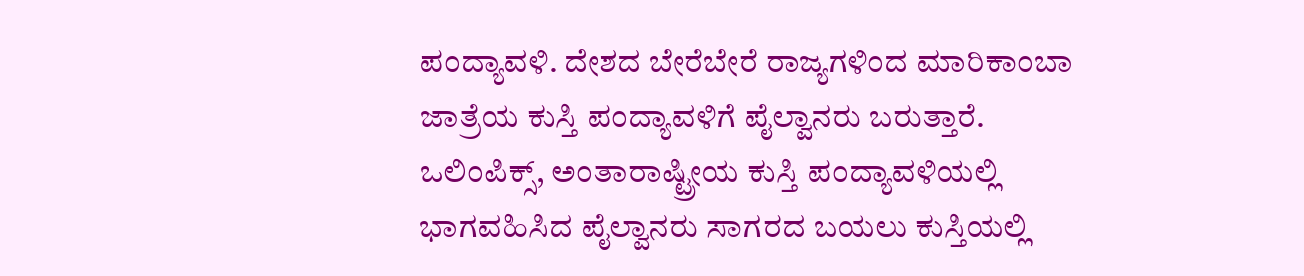ಪಂದ್ಯಾವಳಿ. ದೇಶದ ಬೇರೆಬೇರೆ ರಾಜ್ಯಗಳಿಂದ ಮಾರಿಕಾಂಬಾ ಜಾತ್ರೆಯ ಕುಸ್ತಿ ಪಂದ್ಯಾವಳಿಗೆ ಪೈಲ್ವಾನರು ಬರುತ್ತಾರೆ. ಒಲಿಂಪಿಕ್ಸ್, ಅಂತಾರಾಷ್ಟ್ರೀಯ ಕುಸ್ತಿ ಪಂದ್ಯಾವಳಿಯಲ್ಲಿ ಭಾಗವಹಿಸಿದ ಪೈಲ್ವಾನರು ಸಾಗರದ ಬಯಲು ಕುಸ್ತಿಯಲ್ಲಿ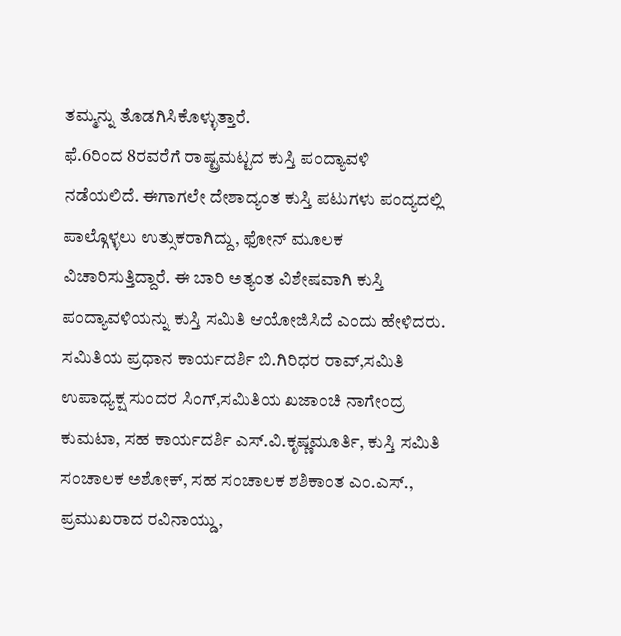ತಮ್ಮನ್ನು ತೊಡಗಿಸಿಕೊಳ್ಳುತ್ತಾರೆ.
ಫೆ.6ರಿಂದ 8ರವರೆಗೆ ರಾಷ್ಟ್ರಮಟ್ಟದ ಕುಸ್ತಿ ಪಂದ್ಯಾವಳಿ ನಡೆಯಲಿದೆ. ಈಗಾಗಲೇ ದೇಶಾದ್ಯಂತ ಕುಸ್ತಿ ಪಟುಗಳು ಪಂದ್ಯದಲ್ಲಿ ಪಾಲ್ಗೊಳ್ಳಲು ಉತ್ಸುಕರಾಗಿದ್ದು, ಫೋನ್ ಮೂಲಕ ವಿಚಾರಿಸುತ್ತಿದ್ದಾರೆ. ಈ ಬಾರಿ ಅತ್ಯಂತ ವಿಶೇಷವಾಗಿ ಕುಸ್ತಿ ಪಂದ್ಯಾವಳಿಯನ್ನು ಕುಸ್ತಿ ಸಮಿತಿ ಆಯೋಜಿಸಿದೆ ಎಂದು ಹೇಳಿದರು.
ಸಮಿತಿಯ ಪ್ರಧಾನ ಕಾರ್ಯದರ್ಶಿ ಬಿ.ಗಿರಿಧರ ರಾವ್,ಸಮಿತಿ ಉಪಾಧ್ಯಕ್ಷ ಸುಂದರ ಸಿಂಗ್,ಸಮಿತಿಯ ಖಜಾಂಚಿ ನಾಗೇಂದ್ರ ಕುಮಟಾ, ಸಹ ಕಾರ್ಯದರ್ಶಿ ಎಸ್.ವಿ.ಕೃಷ್ಣಮೂರ್ತಿ, ಕುಸ್ತಿ ಸಮಿತಿ ಸಂಚಾಲಕ ಅಶೋಕ್, ಸಹ ಸಂಚಾಲಕ ಶಶಿಕಾಂತ ಎಂ.ಎಸ್., ಪ್ರಮುಖರಾದ ರವಿನಾಯ್ಡು,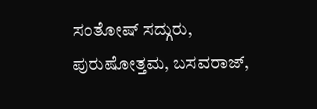ಸಂತೋಷ್ ಸದ್ಗುರು, ಪುರುಷೋತ್ತಮ, ಬಸವರಾಜ್,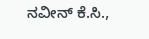ನವೀನ್ ಕೆ.ಸಿ.,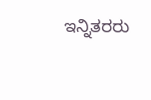ಇನ್ನಿತರರು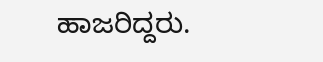ಹಾಜರಿದ್ದರು.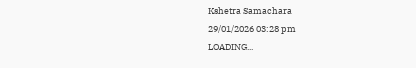Kshetra Samachara
29/01/2026 03:28 pm
LOADING...